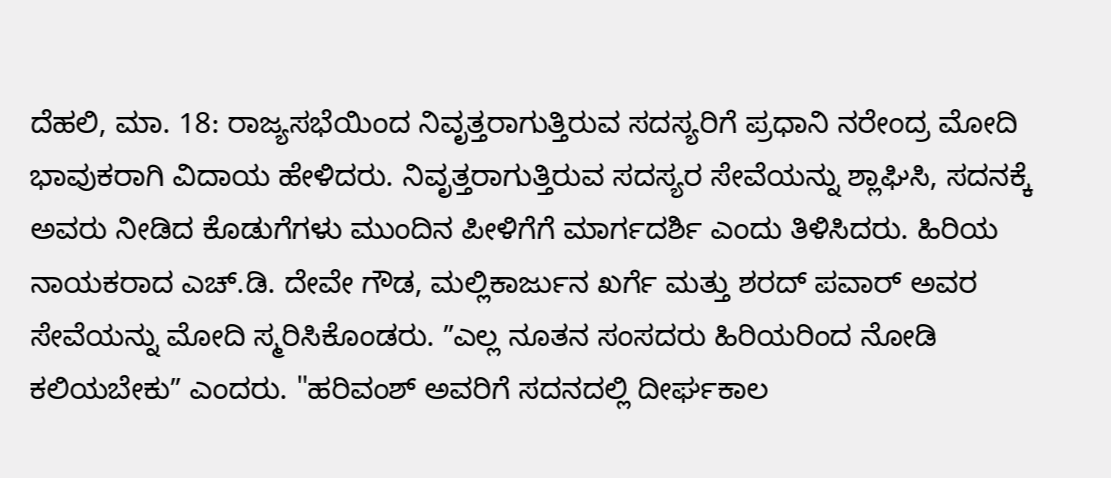ದೆಹಲಿ, ಮಾ. 18: ರಾಜ್ಯಸಭೆಯಿಂದ ನಿವೃತ್ತರಾಗುತ್ತಿರುವ ಸದಸ್ಯರಿಗೆ ಪ್ರಧಾನಿ ನರೇಂದ್ರ ಮೋದಿ ಭಾವುಕರಾಗಿ ವಿದಾಯ ಹೇಳಿದರು. ನಿವೃತ್ತರಾಗುತ್ತಿರುವ ಸದಸ್ಯರ ಸೇವೆಯನ್ನು ಶ್ಲಾಘಿಸಿ, ಸದನಕ್ಕೆ ಅವರು ನೀಡಿದ ಕೊಡುಗೆಗಳು ಮುಂದಿನ ಪೀಳಿಗೆಗೆ ಮಾರ್ಗದರ್ಶಿ ಎಂದು ತಿಳಿಸಿದರು. ಹಿರಿಯ ನಾಯಕರಾದ ಎಚ್.ಡಿ. ದೇವೇ ಗೌಡ, ಮಲ್ಲಿಕಾರ್ಜುನ ಖರ್ಗೆ ಮತ್ತು ಶರದ್ ಪವಾರ್ ಅವರ ಸೇವೆಯನ್ನು ಮೋದಿ ಸ್ಮರಿಸಿಕೊಂಡರು. ʼʼಎಲ್ಲ ನೂತನ ಸಂಸದರು ಹಿರಿಯರಿಂದ ನೋಡಿ ಕಲಿಯಬೇಕುʼʼ ಎಂದರು. "ಹರಿವಂಶ್ ಅವರಿಗೆ ಸದನದಲ್ಲಿ ದೀರ್ಘಕಾಲ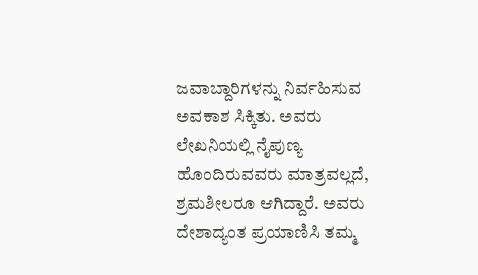ಜವಾಬ್ದಾರಿಗಳನ್ನು ನಿರ್ವಹಿಸುವ ಅವಕಾಶ ಸಿಕ್ಕಿತು. ಅವರು ಲೇಖನಿಯಲ್ಲಿ ನೈಪುಣ್ಯ ಹೊಂದಿರುವವರು ಮಾತ್ರವಲ್ಲದೆ, ಶ್ರಮಶೀಲರೂ ಆಗಿದ್ದಾರೆ. ಅವರು ದೇಶಾದ್ಯಂತ ಪ್ರಯಾಣಿಸಿ ತಮ್ಮ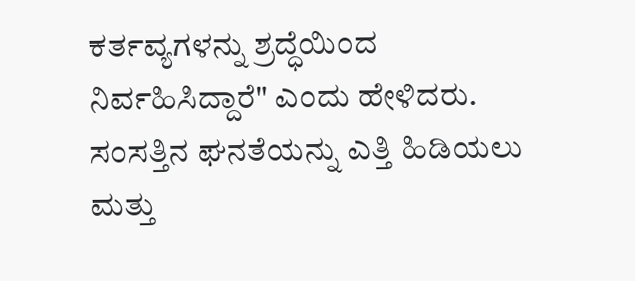ಕರ್ತವ್ಯಗಳನ್ನು ಶ್ರದ್ಧೆಯಿಂದ ನಿರ್ವಹಿಸಿದ್ದಾರೆ" ಎಂದು ಹೇಳಿದರು. ಸಂಸತ್ತಿನ ಘನತೆಯನ್ನು ಎತ್ತಿ ಹಿಡಿಯಲು ಮತ್ತು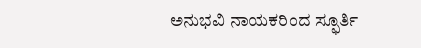ಅನುಭವಿ ನಾಯಕರಿಂದ ಸ್ಫೂರ್ತಿ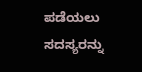ಪಡೆಯಲು ಸದಸ್ಯರನ್ನು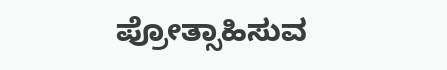ಪ್ರೋತ್ಸಾಹಿಸುವ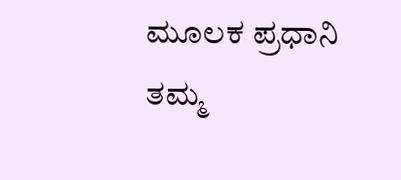ಮೂಲಕ ಪ್ರಧಾನಿ ತಮ್ಮ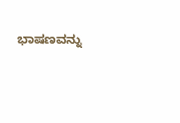ಭಾಷಣವನ್ನು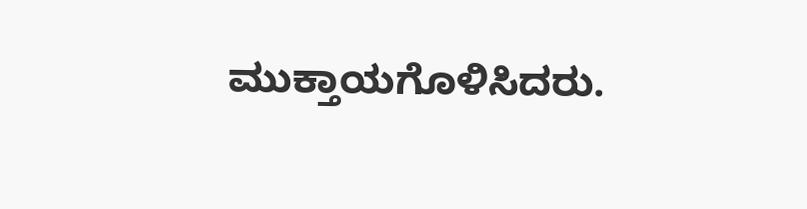ಮುಕ್ತಾಯಗೊಳಿಸಿದರು.